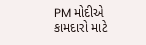PM મોદીએ કામદારો માટે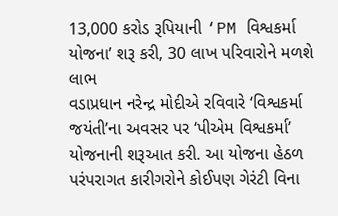13,000 કરોડ રૂપિયાની ‘PM વિશ્વકર્મા યોજના’ શરૂ કરી, 30 લાખ પરિવારોને મળશે લાભ
વડાપ્રધાન નરેન્દ્ર મોદીએ રવિવારે ‘વિશ્વકર્મા જયંતી’ના અવસર પર ‘પીએમ વિશ્વકર્મા’ યોજનાની શરૂઆત કરી. આ યોજના હેઠળ પરંપરાગત કારીગરોને કોઈપણ ગેરંટી વિના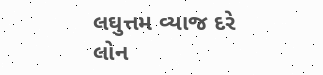લઘુત્તમ વ્યાજ દરે લોન